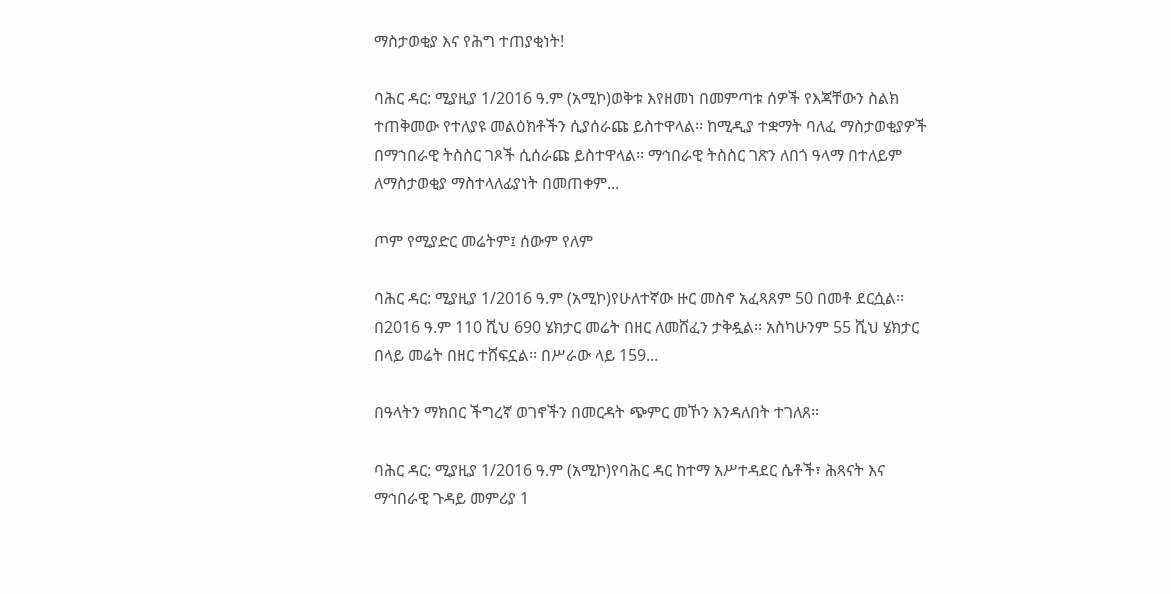ማስታወቂያ እና የሕግ ተጠያቂነት!

ባሕር ዳር: ሚያዚያ 1/2016 ዓ.ም (አሚኮ)ወቅቱ እየዘመነ በመምጣቱ ሰዎች የእጃቸውን ስልክ ተጠቅመው የተለያዩ መልዕክቶችን ሲያሰራጩ ይስተዋላል፡፡ ከሚዲያ ተቋማት ባለፈ ማስታወቂያዎች በማኀበራዊ ትስስር ገጾች ሲሰራጩ ይስተዋላል፡፡ ማኅበራዊ ትስስር ገጽን ለበጎ ዓላማ በተለይም ለማስታወቂያ ማስተላለፊያነት በመጠቀም...

ጦም የሚያድር መሬትም፤ ሰውም የለም

ባሕር ዳር: ሚያዚያ 1/2016 ዓ.ም (አሚኮ)የሁለተኛው ዙር መስኖ አፈጻጸም 50 በመቶ ደርሷል፡፡ በ2016 ዓ.ም 110 ሺህ 690 ሄክታር መሬት በዘር ለመሸፈን ታቅዷል፡፡ አስካሁንም 55 ሺህ ሄክታር በላይ መሬት በዘር ተሸፍኗል፡፡ በሥራው ላይ 159...

በዓላትን ማክበር ችግረኛ ወገኖችን በመርዳት ጭምር መኾን እንዳለበት ተገለጸ።

ባሕር ዳር: ሚያዚያ 1/2016 ዓ.ም (አሚኮ)የባሕር ዳር ከተማ አሥተዳደር ሴቶች፣ ሕጻናት እና ማኅበራዊ ጉዳይ መምሪያ 1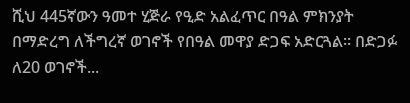ሺህ 445ኛውን ዓመተ ሂጅራ የዒድ አልፈጥር በዓል ምክንያት በማድረግ ለችግረኛ ወገኖች የበዓል መዋያ ድጋፍ አድርጓል። በድጋፉ ለ20 ወገኖች...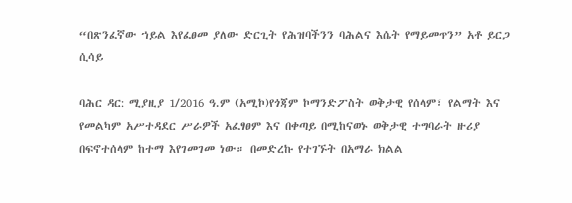“በጽንፈኛው ኀይል እየፈፀመ ያለው ድርጊት የሕዝባችንን ባሕልና እሴት የማይመጥን” አቶ ይርጋ ሲሳይ

ባሕር ዳር: ሚያዚያ 1/2016 ዓ.ም (አሚኮ)የጎጃም ኮማንድፖስት ወቅታዊ የሰላም፣ የልማት እና የመልካም አሥተዳደር ሥራዎች አፈፃፀም እና በቀጣይ በሚከናወኑ ወቅታዊ ተግባራት ዙሪያ በፍኖተሰላም ከተማ እየገመገመ ነው። በመድረኩ የተገኙት በአማራ ክልል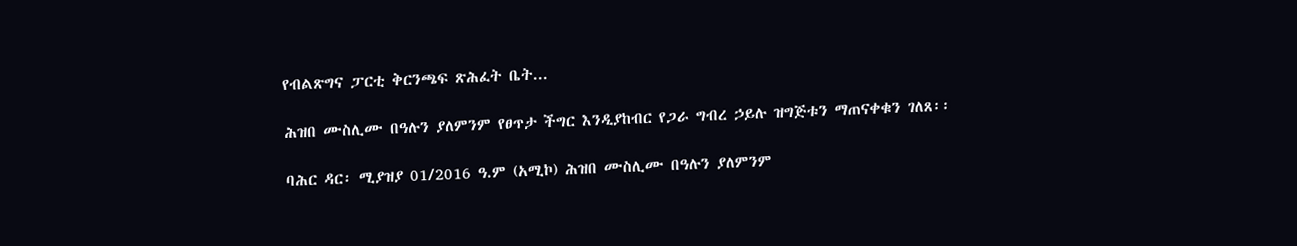የብልጽግና ፓርቲ ቅርንጫፍ ጽሕፈት ቤት...

ሕዝበ ሙስሊሙ በዓሉን ያለምንም የፀጥታ ችግር እንዲያከብር የጋራ ግብረ ኃይሉ ዝግጅቱን ማጠናቀቁን ገለጸ፡፡

ባሕር ዳር፡ ሚያዝያ 01/2016 ዓ.ም (አሚኮ) ሕዝበ ሙስሊሙ በዓሉን ያለምንም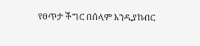የፀጥታ ችግር በሰላም እንዲያከብር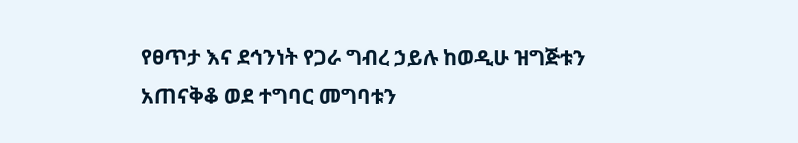የፀጥታ እና ደኅንነት የጋራ ግብረ ኃይሉ ከወዲሁ ዝግጅቱን አጠናቅቆ ወደ ተግባር መግባቱን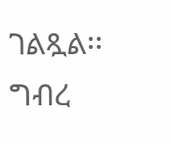ገልጿል፡፡ ግብረ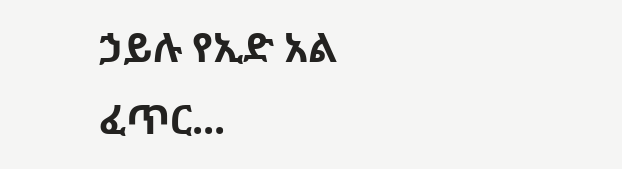ኃይሉ የኢድ አል ፈጥር...